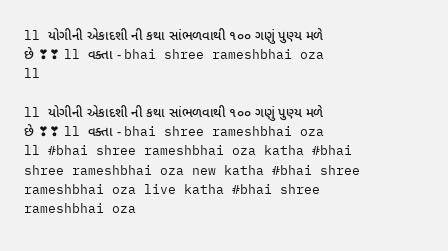ll યોગીની એકાદશી ની કથા સાંભળવાથી ૧૦૦ ગણું પુણ્ય મળે છે ❣❣ ll વક્તા - bhai shree rameshbhai oza ll

ll યોગીની એકાદશી ની કથા સાંભળવાથી ૧૦૦ ગણું પુણ્ય મળે છે ❣❣ ll વક્તા - bhai shree rameshbhai oza ll #bhai shree rameshbhai oza katha #bhai shree rameshbhai oza new katha #bhai shree rameshbhai oza live katha #bhai shree rameshbhai oza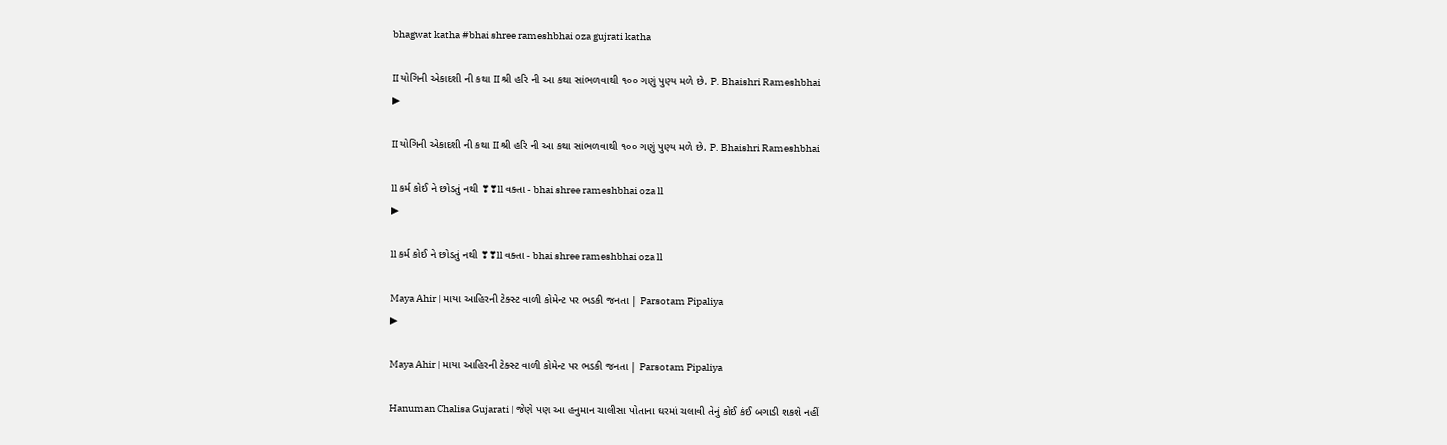bhagwat katha #bhai shree rameshbhai oza gujrati katha

II યોગિની એકાદશી ની કથા II શ્રી હરિ ની આ કથા સાંભળવાથી ૧૦૦ ગણું પુણ્ય મળે છે. P. Bhaishri Rameshbhai
▶

II યોગિની એકાદશી ની કથા II શ્રી હરિ ની આ કથા સાંભળવાથી ૧૦૦ ગણું પુણ્ય મળે છે. P. Bhaishri Rameshbhai

ll કર્મ કોઈ ને છોડતું નથી ❣❣ll વક્તા - bhai shree rameshbhai oza ll
▶

ll કર્મ કોઈ ને છોડતું નથી ❣❣ll વક્તા - bhai shree rameshbhai oza ll

Maya Ahir | માયા આહિરની ટેક્સ્ટ વાળી કોમેન્ટ પર ભડકી જનતા | Parsotam Pipaliya
▶

Maya Ahir | માયા આહિરની ટેક્સ્ટ વાળી કોમેન્ટ પર ભડકી જનતા | Parsotam Pipaliya

Hanuman Chalisa Gujarati | જેણે પણ આ હનુમાન ચાલીસા પોતાના ઘરમાં ચલાવી તેનું કોઈ કંઈ બગાડી શકશે નહીં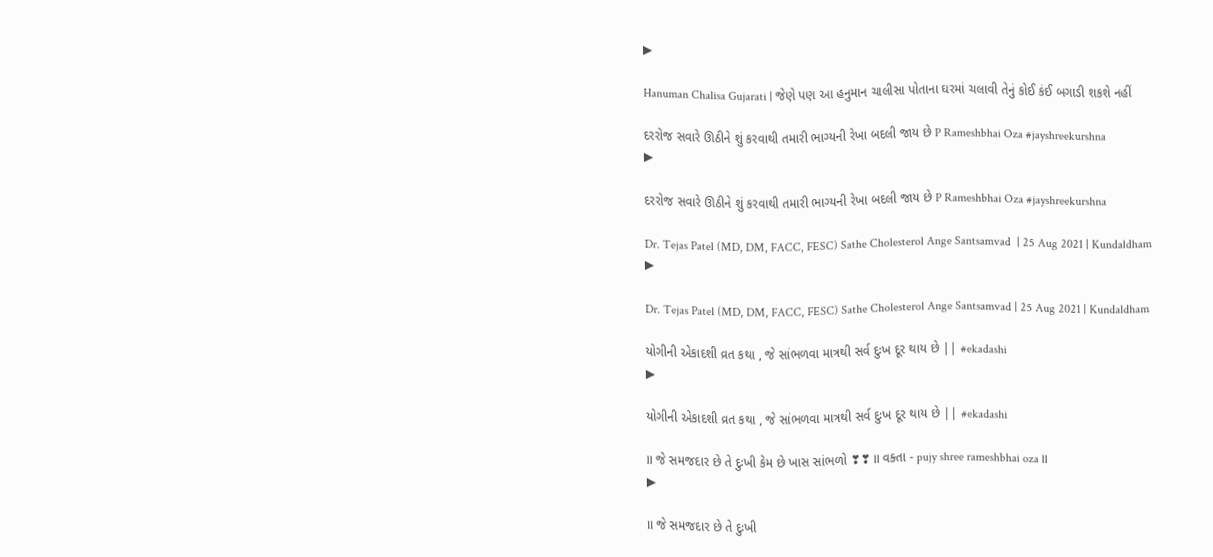▶

Hanuman Chalisa Gujarati | જેણે પણ આ હનુમાન ચાલીસા પોતાના ઘરમાં ચલાવી તેનું કોઈ કંઈ બગાડી શકશે નહીં

દરરોજ સવારે ઊઠીને શું કરવાથી તમારી ભાગ્યની રેખા બદલી જાય છે P Rameshbhai Oza #jayshreekurshna
▶

દરરોજ સવારે ઊઠીને શું કરવાથી તમારી ભાગ્યની રેખા બદલી જાય છે P Rameshbhai Oza #jayshreekurshna

Dr. Tejas Patel (MD, DM, FACC, FESC) Sathe Cholesterol Ange Santsamvad  | 25 Aug 2021 | Kundaldham
▶

Dr. Tejas Patel (MD, DM, FACC, FESC) Sathe Cholesterol Ange Santsamvad | 25 Aug 2021 | Kundaldham

યોગીની એકાદશી વ્રત કથા , જે સાંભળવા માત્રથી સર્વ દુઃખ દૂર થાય છે || #ekadashi
▶

યોગીની એકાદશી વ્રત કથા , જે સાંભળવા માત્રથી સર્વ દુઃખ દૂર થાય છે || #ekadashi

ll જે સમજદાર છે તે દુઃખી કેમ છે ખાસ સાંભળો ❣❣ ll વક્તા - pujy shree rameshbhai oza ll
▶

ll જે સમજદાર છે તે દુઃખી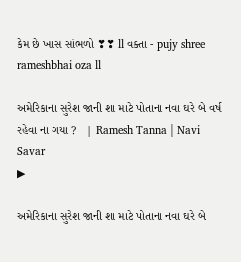કેમ છે ખાસ સાંભળો ❣❣ ll વક્તા - pujy shree rameshbhai oza ll

અમેરિકાના સુરેશ જાની શા માટે પોતાના નવા ઘરે બે વર્ષ રહેવા ના ગયા ?   | Ramesh Tanna | Navi Savar
▶

અમેરિકાના સુરેશ જાની શા માટે પોતાના નવા ઘરે બે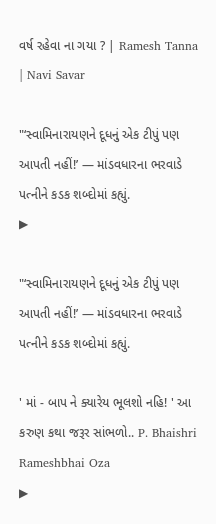વર્ષ રહેવા ના ગયા ? | Ramesh Tanna | Navi Savar

"‘સ્વામિનારાયણને દૂધનું એક ટીપું પણ આપતી નહીં!’ — માંડવધારના ભરવાડે પત્નીને કડક શબ્દોમાં કહ્યું.
▶

"‘સ્વામિનારાયણને દૂધનું એક ટીપું પણ આપતી નહીં!’ — માંડવધારના ભરવાડે પત્નીને કડક શબ્દોમાં કહ્યું.

' માં - બાપ ને ક્યારેય ભૂલશો નહિ! ' આ કરુણ કથા જરૂર સાંભળો.. P. Bhaishri Rameshbhai Oza
▶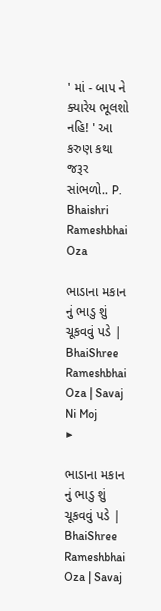' માં - બાપ ને ક્યારેય ભૂલશો નહિ! ' આ કરુણ કથા જરૂર સાંભળો.. P. Bhaishri Rameshbhai Oza

ભાડાના મકાન નું ભાડુ શું ચૂકવવું પડે | BhaiShree Rameshbhai Oza | Savaj Ni Moj
▶

ભાડાના મકાન નું ભાડુ શું ચૂકવવું પડે | BhaiShree Rameshbhai Oza | Savaj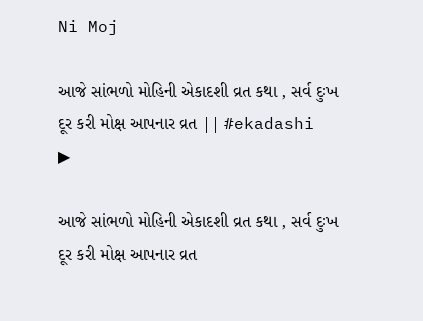Ni Moj

આજે સાંભળો મોહિની એકાદશી વ્રત કથા , સર્વ દુઃખ દૂર કરી મોક્ષ આપનાર વ્રત || #ekadashi
▶

આજે સાંભળો મોહિની એકાદશી વ્રત કથા , સર્વ દુઃખ દૂર કરી મોક્ષ આપનાર વ્રત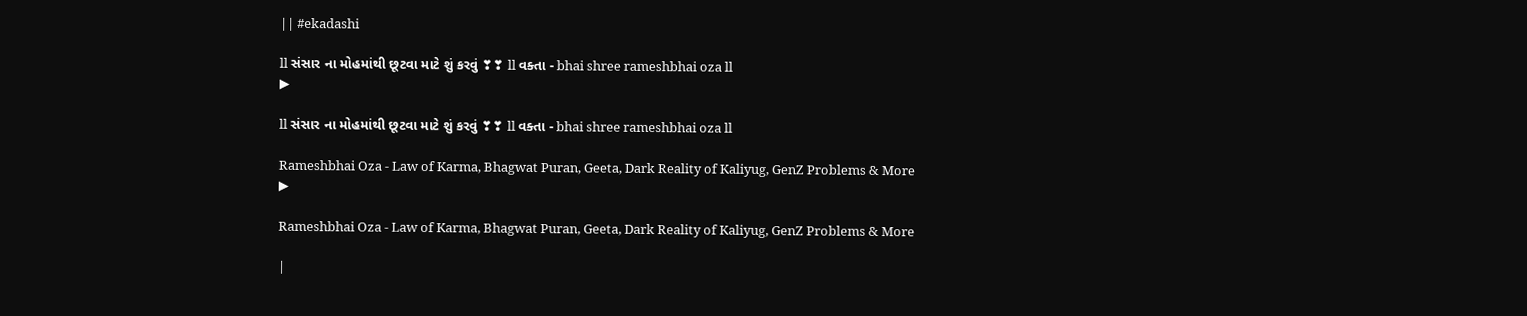|| #ekadashi

ll સંસાર ના મોહમાંથી છૂટવા માટે શું કરવું ❣❣ ll વક્તા - bhai shree rameshbhai oza ll
▶

ll સંસાર ના મોહમાંથી છૂટવા માટે શું કરવું ❣❣ ll વક્તા - bhai shree rameshbhai oza ll

Rameshbhai Oza - Law of Karma, Bhagwat Puran, Geeta, Dark Reality of Kaliyug, GenZ Problems & More
▶

Rameshbhai Oza - Law of Karma, Bhagwat Puran, Geeta, Dark Reality of Kaliyug, GenZ Problems & More

|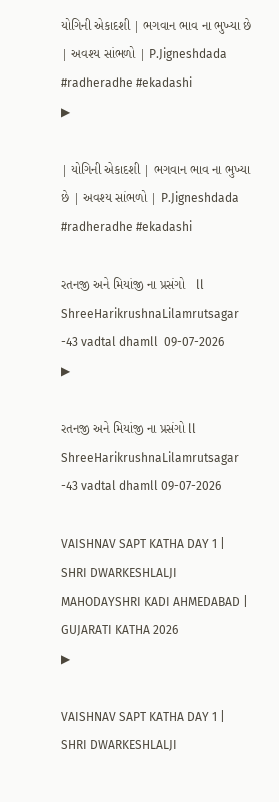યોગિની એકાદશી | ભગવાન ભાવ ના ભુખ્યા છે | અવશ્ય સાંભળો | P.Jigneshdada #radheradhe #ekadashi
▶

| યોગિની એકાદશી | ભગવાન ભાવ ના ભુખ્યા છે | અવશ્ય સાંભળો | P.Jigneshdada #radheradhe #ekadashi

રતનજી અને મિયાંજી ના પ્રસંગો   ll ShreeHarikrushnaLilamrutsagar -43 vadtal dhamll  09-07-2026
▶

રતનજી અને મિયાંજી ના પ્રસંગો ll ShreeHarikrushnaLilamrutsagar -43 vadtal dhamll 09-07-2026

VAISHNAV SAPT KATHA DAY 1 | SHRI DWARKESHLALJI MAHODAYSHRI KADI AHMEDABAD | GUJARATI KATHA 2026
▶

VAISHNAV SAPT KATHA DAY 1 | SHRI DWARKESHLALJI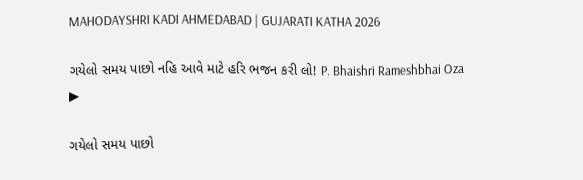MAHODAYSHRI KADI AHMEDABAD | GUJARATI KATHA 2026

ગયેલો સમય પાછો નહિ આવે માટે હરિ ભજન કરી લો! P. Bhaishri Rameshbhai Oza
▶

ગયેલો સમય પાછો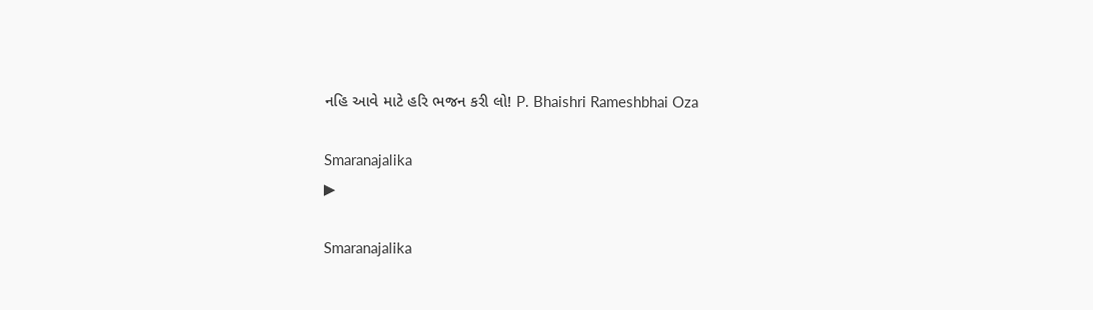નહિ આવે માટે હરિ ભજન કરી લો! P. Bhaishri Rameshbhai Oza

Smaranajalika
▶

Smaranajalika